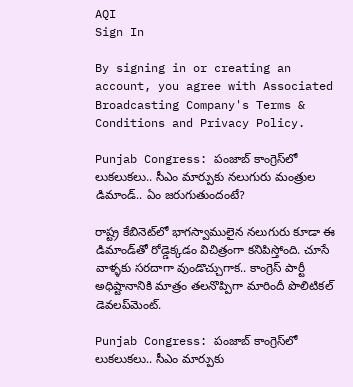AQI
Sign In

By signing in or creating an account, you agree with Associated Broadcasting Company's Terms & Conditions and Privacy Policy.

Punjab Congress: పంజాబ్ కాంగ్రెస్‌లో లుకలుకలు.. సీఎం మార్పుకు నలుగురు మంత్రుల డిమాండ్.. ఏం జరుగుతుందంటే?

రాష్ట్ర కేబినెట్‌లో భాగస్వాములైన నలుగురు కూడా ఈ డిమాండ్‌తో రోడ్డెక్కడం విచిత్రంగా కనిపిస్తోంది. చూసే వాళ్ళకు సరదాగా వుండొచ్చుగాక.. కాంగ్రెస్ పార్టీ అధిష్టానానికి మాత్రం తలనొప్పిగా మారిందీ పొలిటికల్ డెవలప్‌మెంట్.

Punjab Congress: పంజాబ్ కాంగ్రెస్‌లో లుకలుకలు.. సీఎం మార్పుకు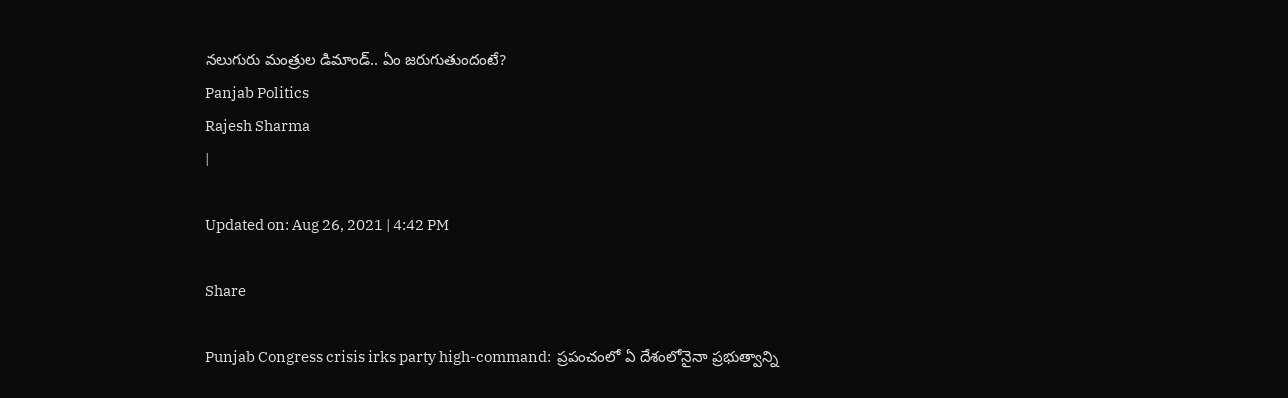నలుగురు మంత్రుల డిమాండ్.. ఏం జరుగుతుందంటే?
Panjab Politics
Rajesh Sharma
|

Updated on: Aug 26, 2021 | 4:42 PM

Share

Punjab Congress crisis irks party high-command:  ప్రపంచంలో ఏ దేశంలోనైనా ప్రభుత్వాన్ని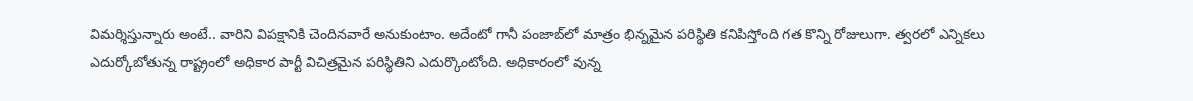విమర్శిస్తున్నారు అంటే.. వారిని విపక్షానికి చెందినవారే అనుకుంటాం. అదేంటో గానీ పంజాబ్‌లో మాత్రం భిన్నమైన పరిస్థితి కనిపిస్తోంది గత కొన్ని రోజులుగా. త్వరలో ఎన్నికలు ఎదుర్కోబోతున్న రాష్ట్రంలో అధికార పార్టీ విచిత్రమైన పరిస్థితిని ఎదుర్కొంటోంది. అధికారంలో వున్న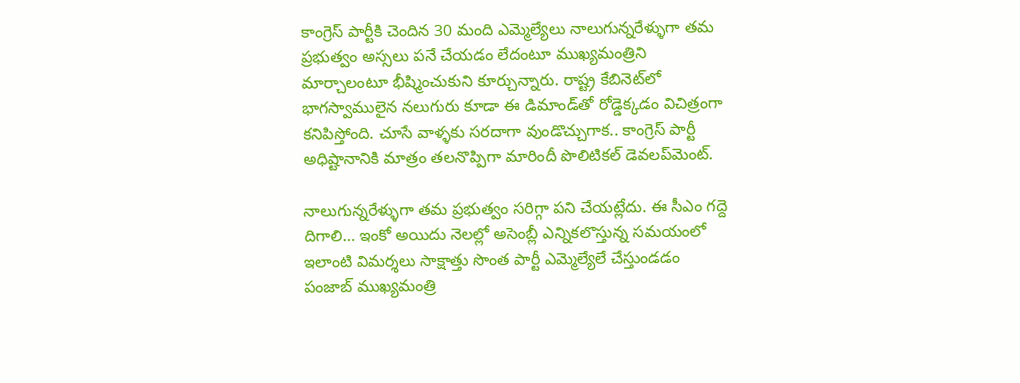కాంగ్రెస్ పార్టీకి చెందిన 30 మంది ఎమ్మెల్యేలు నాలుగున్నరేళ్ళుగా తమ ప్రభుత్వం అస్సలు పనే చేయడం లేదంటూ ముఖ్యమంత్రిని మార్చాలంటూ భీష్మించుకుని కూర్చున్నారు. రాష్ట్ర కేబినెట్‌లో భాగస్వాములైన నలుగురు కూడా ఈ డిమాండ్‌తో రోడ్డెక్కడం విచిత్రంగా కనిపిస్తోంది. చూసే వాళ్ళకు సరదాగా వుండొచ్చుగాక.. కాంగ్రెస్ పార్టీ అధిష్టానానికి మాత్రం తలనొప్పిగా మారిందీ పొలిటికల్ డెవలప్‌మెంట్.

నాలుగున్నరేళ్ళుగా తమ ప్రభుత్వం సరిగ్గా పని చేయట్లేదు. ఈ సీఎం గద్దె దిగాలి… ఇంకో అయిదు నెలల్లో అసెంబ్లీ ఎన్నికలొస్తున్న సమయంలో ఇలాంటి విమర్శలు సాక్షాత్తు సొంత పార్టీ ఎమ్మెల్యేలే చేస్తుండడం పంజాబ్ ముఖ్యమంత్రి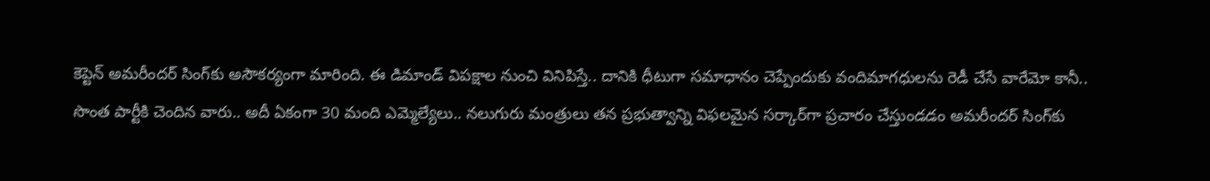కెప్టెన్ అమరీందర్ సింగ్‌కు అసౌకర్యంగా మారింది. ఈ డిమాండ్ విపక్షాల నుంచి వినిపిస్తే.. దానికి ధీటుగా సమాధానం చెప్పేందుకు వందిమాగధులను రెడీ చేసే వారేమో కానీ.. సొంత పార్టీకి చెందిన వారు.. అదీ ఏకంగా 30 మంది ఎమ్మెల్యేలు.. నలుగురు మంత్రులు తన ప్రభుత్వాన్ని విఫలమైన సర్కార్‌గా ప్రచారం చేస్తుండడం అమరీందర్ సింగ్‌కు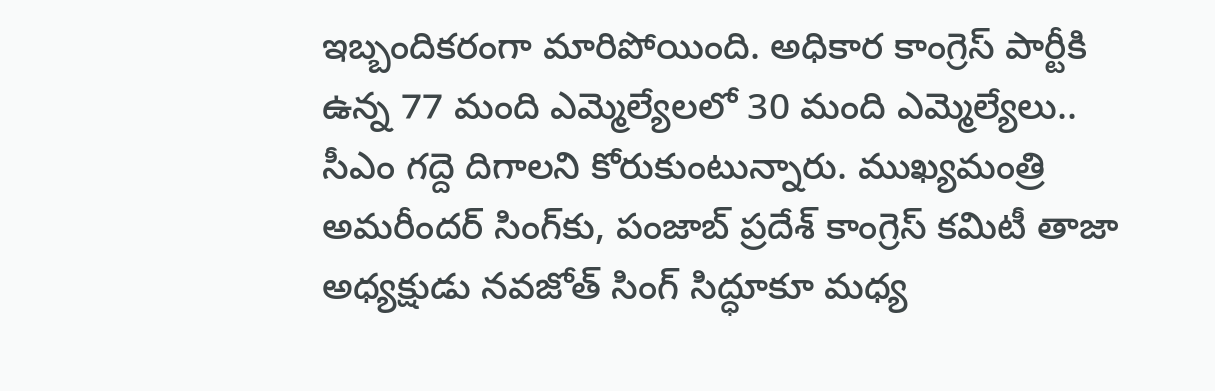ఇబ్బందికరంగా మారిపోయింది. అధికార కాంగ్రెస్‌ పార్టీకి ఉన్న 77 మంది ఎమ్మెల్యేలలో 30 మంది ఎమ్మెల్యేలు.. సీఎం గద్దె దిగాలని కోరుకుంటున్నారు. ముఖ్యమంత్రి అమరీందర్‌ సింగ్‌కు, పంజాబ్ ప్రదేశ్‌ కాంగ్రెస్‌ కమిటీ తాజా అధ్యక్షుడు నవజోత్‌ సింగ్‌ సిద్ధూకూ మధ్య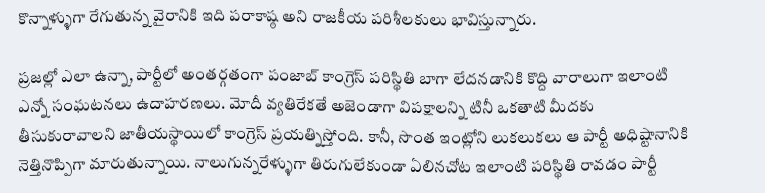కొన్నాళ్ళుగా రేగుతున్న వైరానికి ఇది పరాకాష్ఠ అని రాజకీయ పరిశీలకులు భావిస్తున్నారు.

ప్రజల్లో ఎలా ఉన్నా, పార్టీలో అంతర్గతంగా పంజాబ్‌ కాంగ్రెస్‌ పరిస్థితి బాగా లేదనడానికి కొద్ది వారాలుగా ఇలాంటి ఎన్నో సంఘటనలు ఉదాహరణలు. మోదీ వ్యతిరేకతే అజెండాగా విపక్షాలన్ని టినీ ఒకతాటి మీదకు తీసుకురావాలని జాతీయస్థాయిలో కాంగ్రెస్‌ ప్రయత్నిస్తోంది. కానీ, సొంత ఇంట్లోని లుకలుకలు ఆ పార్టీ అధిష్టానానికి నెత్తినొప్పిగా మారుతున్నాయి. నాలుగున్నరేళ్ళుగా తిరుగులేకుండా ఏలినచోట ఇలాంటి పరిస్థితి రావడం పార్టీ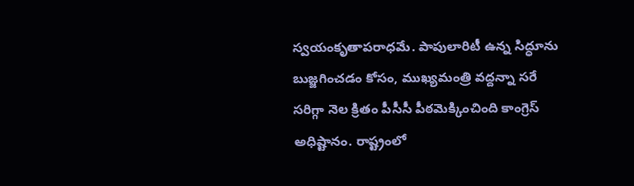స్వయంకృతాపరాధమే. పాపులారిటీ ఉన్న సిద్ధూను బుజ్జగించడం కోసం, ముఖ్యమంత్రి వద్దన్నా సరే సరిగ్గా నెల క్రితం పీసీసీ పీఠమెక్కించింది కాంగ్రెస్ అధిష్టానం. రాష్ట్రంలో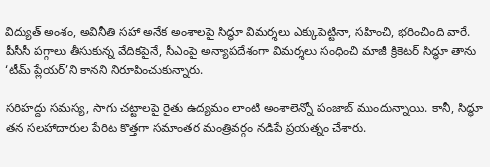విద్యుత్‌ అంశం, అవినీతి సహా అనేక అంశాలపై సిద్ధూ విమర్శలు ఎక్కుపెట్టినా, సహించి, భరించింది వారే. పీసీసీ పగ్గాలు తీసుకున్న వేదికపైనే, సీఎంపై అన్యాపదేశంగా విమర్శలు సంధించి మాజీ క్రికెటర్‌ సిద్ధూ తాను ‘టీమ్‌ ప్లేయర్‌’ని కానని నిరూపించుకున్నారు.

సరిహద్దు సమస్య, సాగు చట్టాలపై రైతు ఉద్యమం లాంటి అంశాలెన్నో పంజాబ్‌ ముందున్నాయి. కానీ, సిద్ధూ తన సలహాదారుల పేరిట కొత్తగా సమాంతర మంత్రివర్గం నడిపే ప్రయత్నం చేశారు.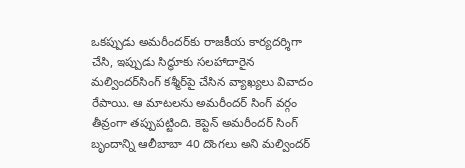ఒకప్పుడు అమరీందర్‌కు రాజకీయ కార్యదర్శిగా చేసి, ఇప్పుడు సిద్ధూకు సలహాదారైన మల్విందర్‌సింగ్‌ కశ్మీర్‌పై చేసిన వ్యాఖ్యలు వివాదం రేపాయి. ఆ మాటలను అమరీందర్ సింగ్ వర్గం తీవ్రంగా తప్పుపట్టింది. కెప్టెన్‌ అమరీందర్ సింగ్ బ‌ృందాన్ని ఆలీబాబా 40 దొంగలు అని మల్విందర్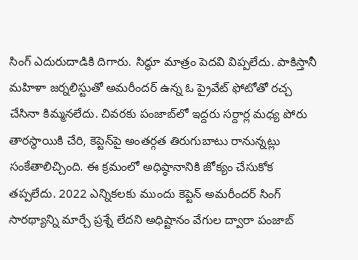సింగ్ ఎదురుదాడికి దిగారు. సిద్ధూ మాత్రం పెదవి విప్పలేదు. పాకిస్తానీ మహిళా జర్నలిస్టుతో అమరీందర్‌ ఉన్న ఓ ప్రైవేట్‌ ఫోటోతో రచ్చ చేసినా కిమ్మనలేదు. చివరకు పంజాబ్‌లో ఇద్దరు సర్దార్ల మధ్య పోరు తారస్థాయికి చేరి, కెప్టెన్‌పై అంతర్గత తిరుగుబాటు రానున్నట్లు సంకేతాలిచ్చింది. ఈ క్రమంలో అధిష్ఠానానికి జోక్యం చేసుకోక తప్పలేదు. 2022 ఎన్నికలకు ముందు కెప్టెన్‌ అమరీందర్ సింగ్ సారథ్యాన్ని మార్చే ప్రశ్నే లేదని అధిష్టానం వేగుల ద్వారా పంజాబ్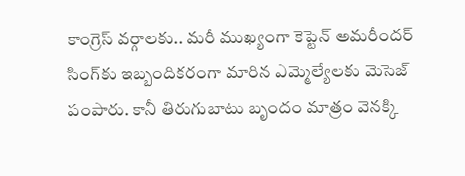కాంగ్రెస్ వర్గాలకు.. మరీ ముఖ్యంగా కెప్టెన్ అమరీందర్ సింగ్‌కు ఇబ్బందికరంగా మారిన ఎమ్మెల్యేలకు మెసెజ్ పంపారు. కానీ తిరుగుబాటు బృందం మాత్రం వెనక్కి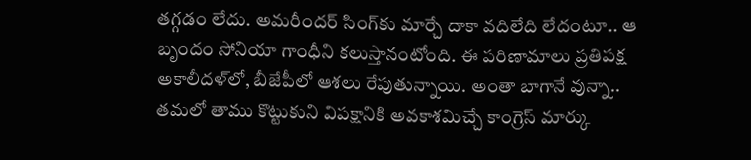తగ్గడం లేదు. అమరీందర్ సింగ్‌కు మార్చే దాకా వదిలేది లేదంటూ.. ఆ బృందం సోనియా గాంధీని కలుస్తానంటోంది. ఈ పరిణామాలు ప్రతిపక్ష అకాలీదళ్‌లో, బీజేపీలో ఆశలు రేపుతున్నాయి. అంతా బాగానే వున్నా.. తమలో తాము కొట్టుకుని విపక్షానికి అవకాశమిచ్చే కాంగ్రెస్ మార్కు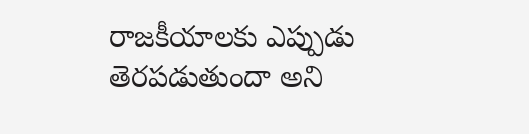రాజకీయాలకు ఎప్పుడు తెరపడుతుందా అని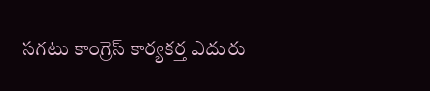సగటు కాంగ్రెస్ కార్యకర్త ఎదురు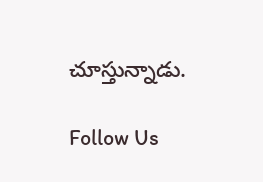చూస్తున్నాడు.

Follow Us